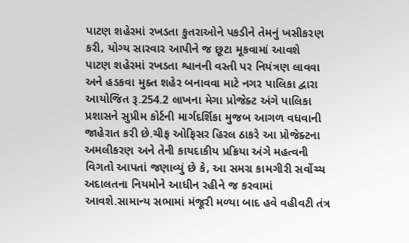પાટણ શહેરમાં રખડતા કુતરાઓને પકડીને તેમનું ખસીકરણ કરી, યોગ્ય સારવાર આપીને જ છૂટા મૂકવામાં આવશે
પાટણ શહેરમાં રખડતા શ્વાનની વસ્તી પર નિયંત્રણ લાવવા અને હડકવા મુક્ત શહેર બનાવવા માટે નગર પાલિકા દ્વારા આયોજિત રૂ.254.2 લાખના મેગા પ્રોજેક્ટ અંગે પાલિકા પ્રશાસને સુપ્રીમ કોર્ટની માર્ગદર્શિકા મુજબ આગળ વધવાની જાહેરાત કરી છે.ચીફ ઓફિસર હિરલ ઠાકરે આ પ્રોજેક્ટના અમલીકરણ અને તેની કાયદાકીય પ્રક્રિયા અંગે મહત્વની વિગતો આપતાં જણાવ્યું છે કે, આ સમગ્ર કામગીરી સર્વોચ્ચ અદાલતના નિયમોને આધીન રહીને જ કરવામાં આવશે.સામાન્ય સભામાં મંજૂરી મળ્યા બાદ હવે વહીવટી તંત્ર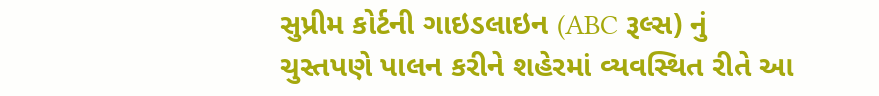સુપ્રીમ કોર્ટની ગાઇડલાઇન (ABC રૂલ્સ) નું ચુસ્તપણે પાલન કરીને શહેરમાં વ્યવસ્થિત રીતે આ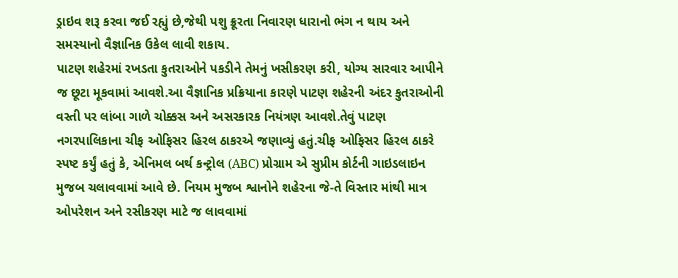ડ્રાઇવ શરૂ કરવા જઈ રહ્યું છે,જેથી પશુ ક્રૂરતા નિવારણ ધારાનો ભંગ ન થાય અને સમસ્યાનો વૈજ્ઞાનિક ઉકેલ લાવી શકાય.
પાટણ શહેરમાં રખડતા કુતરાઓને પકડીને તેમનું ખસીકરણ કરી, યોગ્ય સારવાર આપીને જ છૂટા મૂકવામાં આવશે.આ વૈજ્ઞાનિક પ્રક્રિયાના કારણે પાટણ શહેરની અંદર કુતરાઓની વસ્તી પર લાંબા ગાળે ચોક્કસ અને અસરકારક નિયંત્રણ આવશે.તેવું પાટણ નગરપાલિકાના ચીફ ઓફિસર હિરલ ઠાકરએ જણાવ્યું હતું.ચીફ ઓફિસર હિરલ ઠાકરે સ્પષ્ટ કર્યું હતું કે, એનિમલ બર્થ કન્ટ્રોલ (ABC) પ્રોગ્રામ એ સુપ્રીમ કોર્ટની ગાઇડલાઇન મુજબ ચલાવવામાં આવે છે. નિયમ મુજબ શ્વાનોને શહેરના જે-તે વિસ્તાર માંથી માત્ર ઓપરેશન અને રસીકરણ માટે જ લાવવામાં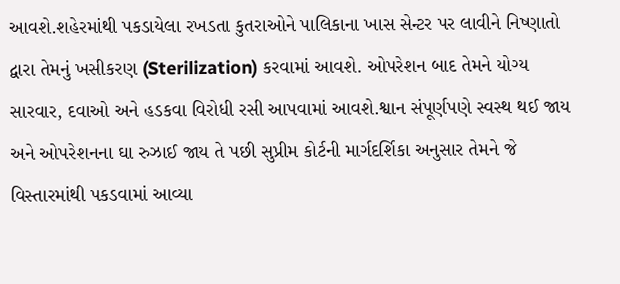આવશે.શહેરમાંથી પકડાયેલા રખડતા કુતરાઓને પાલિકાના ખાસ સેન્ટર પર લાવીને નિષ્ણાતો દ્વારા તેમનું ખસીકરણ (Sterilization) કરવામાં આવશે. ઓપરેશન બાદ તેમને યોગ્ય સારવાર, દવાઓ અને હડકવા વિરોધી રસી આપવામાં આવશે.શ્વાન સંપૂર્ણપણે સ્વસ્થ થઈ જાય અને ઓપરેશનના ઘા રુઝાઈ જાય તે પછી સુપ્રીમ કોર્ટની માર્ગદર્શિકા અનુસાર તેમને જે વિસ્તારમાંથી પકડવામાં આવ્યા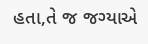હતા,તે જ જગ્યાએ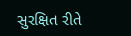સુરક્ષિત રીતે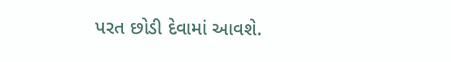પરત છોડી દેવામાં આવશે.